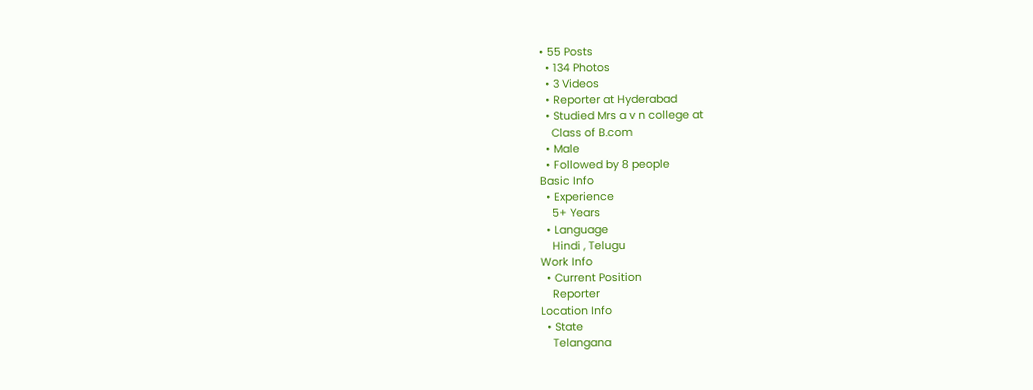• 55 Posts
  • 134 Photos
  • 3 Videos
  • Reporter at Hyderabad
  • Studied Mrs a v n college at
    Class of B.com
  • Male
  • Followed by 8 people
Basic Info
  • Experience
    5+ Years
  • Language
    Hindi , Telugu
Work Info
  • Current Position
    Reporter
Location Info
  • State
    Telangana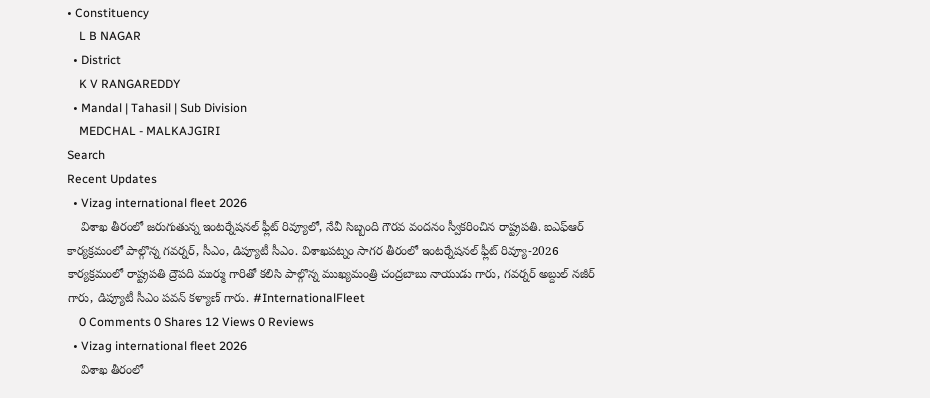• Constituency
    L B NAGAR
  • District
    K V RANGAREDDY
  • Mandal | Tahasil | Sub Division
    MEDCHAL - MALKAJGIRI
Search
Recent Updates
  • Vizag international fleet 2026
    విశాఖ తీరంలో జరుగుతున్న ఇంటర్నేషనల్ ఫ్లీట్ రివ్యూలో, నేవీ సిబ్బంది గౌరవ వందనం స్వీకరించిన రాష్ట్రపతి. ఐఎఫ్ఆర్ కార్యక్రమంలో పాల్గొన్న గవర్నర్, సీఎం, డిప్యూటీ సీఎం. విశాఖపట్నం సాగర తీరంలో ఇంటర్నేషనల్ ఫ్లీట్ రివ్యూ-2026 కార్యక్రమంలో రాష్ట్రపతి ద్రౌపది ముర్ము గారితో కలిసి పాల్గొన్న ముఖ్యమంత్రి చంద్రబాబు నాయుడు గారు, గవర్నర్ అబ్దుల్ నజీర్ గారు, డిప్యూటీ సీఎం పవన్ కళ్యాణ్ గారు. #InternationalFleet
    0 Comments 0 Shares 12 Views 0 Reviews
  • Vizag international fleet 2026
    విశాఖ తీరంలో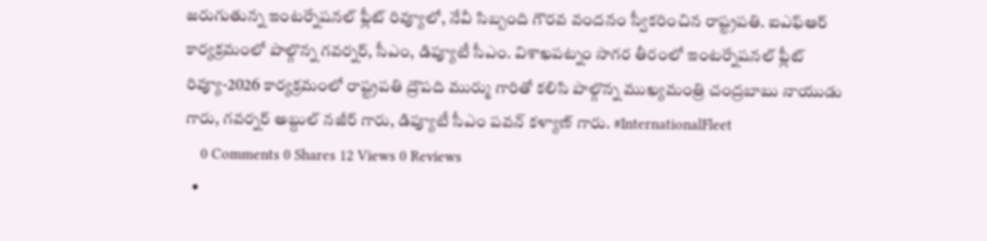జరుగుతున్న ఇంటర్నేషనల్ ఫ్లీట్ రివ్యూలో, నేవీ సిబ్బంది గౌరవ వందనం స్వీకరించిన రాష్ట్రపతి. ఐఎఫ్ఆర్ కార్యక్రమంలో పాల్గొన్న గవర్నర్, సీఎం, డిప్యూటీ సీఎం. విశాఖపట్నం సాగర తీరంలో ఇంటర్నేషనల్ ఫ్లీట్ రివ్యూ-2026 కార్యక్రమంలో రాష్ట్రపతి ద్రౌపది ముర్ము గారితో కలిసి పాల్గొన్న ముఖ్యమంత్రి చంద్రబాబు నాయుడు గారు, గవర్నర్ అబ్దుల్ నజీర్ గారు, డిప్యూటీ సీఎం పవన్ కళ్యాణ్ గారు. #InternationalFleet
    0 Comments 0 Shares 12 Views 0 Reviews
  •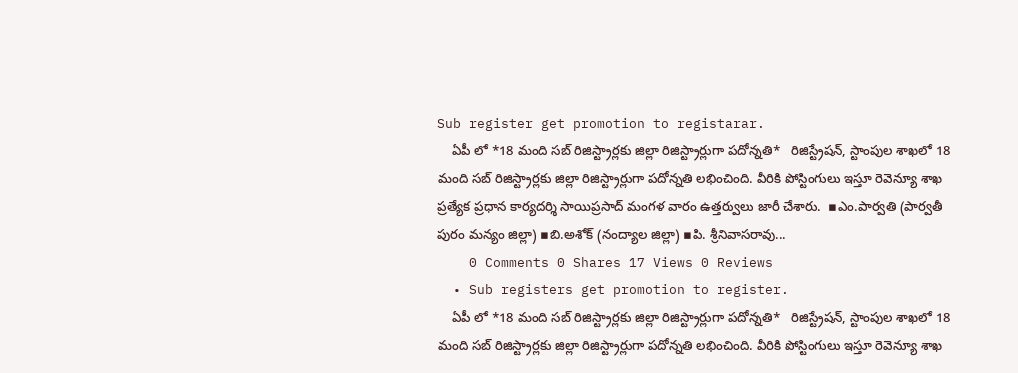Sub register get promotion to registarar.
    ఏపీ లో *18 మంది సబ్ రిజిస్ట్రార్లకు జిల్లా రిజిస్ట్రార్లుగా పదోన్నతి*   రిజిస్ట్రేషన్, స్టాంపుల శాఖలో 18 మంది సబ్ రిజిస్ట్రార్లకు జిల్లా రిజిస్ట్రార్లుగా పదోన్నతి లభించింది. వీరికి పోస్టింగులు ఇస్తూ రెవెన్యూ శాఖ ప్రత్యేక ప్రధాన కార్యదర్శి సాయిప్రసాద్ మంగళ వారం ఉత్తర్వులు జారీ చేశారు.  ▪ఎం.పార్వతి (పార్వతీ పురం మన్యం జిల్లా) ▪బి.అశోక్ (నంద్యాల జిల్లా) ▪పి. శ్రీనివాసరావు...
    0 Comments 0 Shares 17 Views 0 Reviews
  • Sub registers get promotion to register.
    ఏపీ లో *18 మంది సబ్ రిజిస్ట్రార్లకు జిల్లా రిజిస్ట్రార్లుగా పదోన్నతి*   రిజిస్ట్రేషన్, స్టాంపుల శాఖలో 18 మంది సబ్ రిజిస్ట్రార్లకు జిల్లా రిజిస్ట్రార్లుగా పదోన్నతి లభించింది. వీరికి పోస్టింగులు ఇస్తూ రెవెన్యూ శాఖ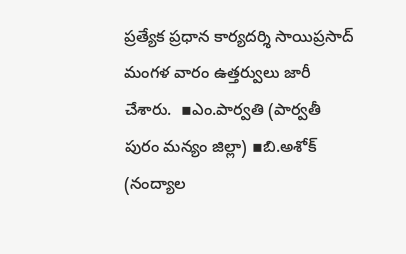ప్రత్యేక ప్రధాన కార్యదర్శి సాయిప్రసాద్ మంగళ వారం ఉత్తర్వులు జారీ చేశారు.  ▪ఎం.పార్వతి (పార్వతీ పురం మన్యం జిల్లా) ▪బి.అశోక్ (నంద్యాల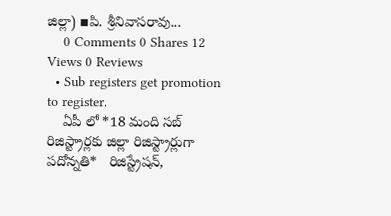జిల్లా) ▪పి. శ్రీనివాసరావు...
    0 Comments 0 Shares 12 Views 0 Reviews
  • Sub registers get promotion to register.
    ఏపీ లో *18 మంది సబ్ రిజిస్ట్రార్లకు జిల్లా రిజిస్ట్రార్లుగా పదోన్నతి*   రిజిస్ట్రేషన్,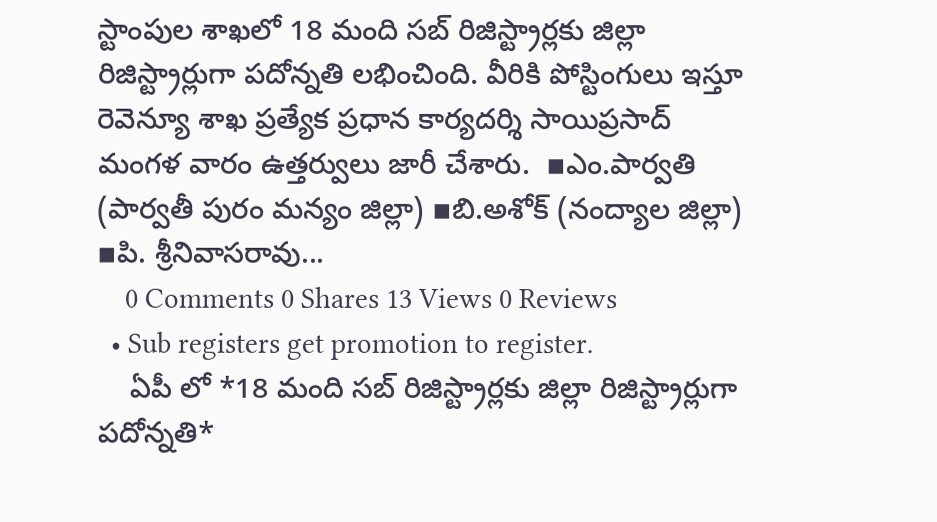స్టాంపుల శాఖలో 18 మంది సబ్ రిజిస్ట్రార్లకు జిల్లా రిజిస్ట్రార్లుగా పదోన్నతి లభించింది. వీరికి పోస్టింగులు ఇస్తూ రెవెన్యూ శాఖ ప్రత్యేక ప్రధాన కార్యదర్శి సాయిప్రసాద్ మంగళ వారం ఉత్తర్వులు జారీ చేశారు.  ▪ఎం.పార్వతి (పార్వతీ పురం మన్యం జిల్లా) ▪బి.అశోక్ (నంద్యాల జిల్లా) ▪పి. శ్రీనివాసరావు...
    0 Comments 0 Shares 13 Views 0 Reviews
  • Sub registers get promotion to register.
    ఏపీ లో *18 మంది సబ్ రిజిస్ట్రార్లకు జిల్లా రిజిస్ట్రార్లుగా పదోన్నతి*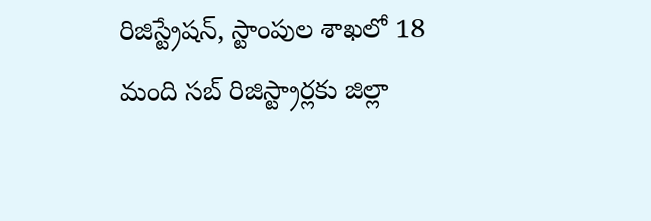రిజిస్ట్రేషన్, స్టాంపుల శాఖలో 18 మంది సబ్ రిజిస్ట్రార్లకు జిల్లా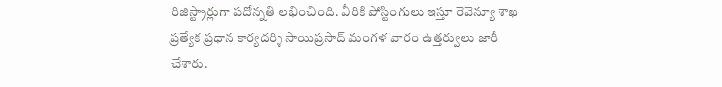రిజిస్ట్రార్లుగా పదోన్నతి లభించింది. వీరికి పోస్టింగులు ఇస్తూ రెవెన్యూ శాఖ ప్రత్యేక ప్రధాన కార్యదర్శి సాయిప్రసాద్ మంగళ వారం ఉత్తర్వులు జారీ చేశారు.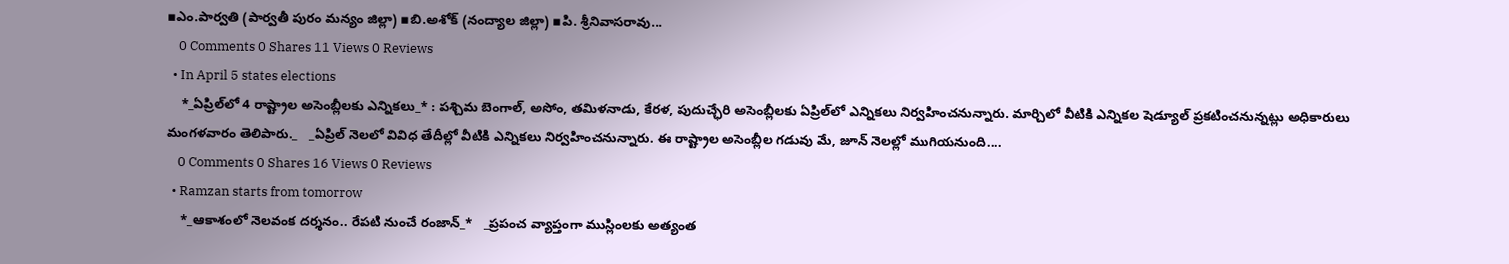▪ఎం.పార్వతి (పార్వతీ పురం మన్యం జిల్లా) ▪బి.అశోక్ (నంద్యాల జిల్లా) ▪పి. శ్రీనివాసరావు...
    0 Comments 0 Shares 11 Views 0 Reviews
  • In April 5 states elections
    *_ఏప్రిల్‌లో 4 రాష్ట్రాల అసెంబ్లీలకు ఎన్నికలు_* : పశ్చిమ బెంగాల్‌, అసోం, తమిళనాడు, కేరళ, పుదుచ్ఛేరి అసెంబ్లీలకు ఏప్రిల్‌లో ఎన్నికలు నిర్వహించనున్నారు. మార్చిలో వీటికి ఎన్నికల షెడ్యూల్‌ ప్రకటించనున్నట్లు అధికారులు మంగళవారం తెలిపారు._   _ఏప్రిల్‌ నెలలో వివిధ తేదీల్లో వీటికి ఎన్నికలు నిర్వహించనున్నారు. ఈ రాష్ట్రాల అసెంబ్లీల గడువు మే, జూన్‌ నెలల్లో ముగియనుంది....
    0 Comments 0 Shares 16 Views 0 Reviews
  • Ramzan starts from tomorrow
    *_ఆకాశంలో నెలవంక దర్శనం.. రేపటి నుంచే రంజాన్_*   _ప్రపంచ వ్యాప్తంగా ముస్లింలకు అత్యంత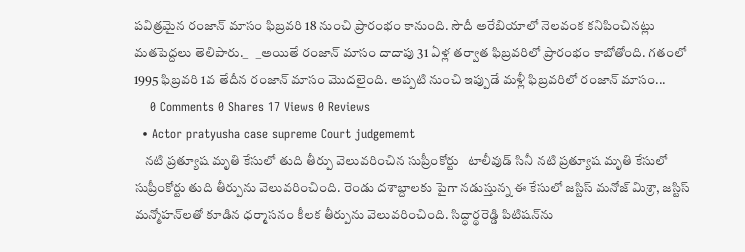పవిత్రమైన రంజాన్ మాసం ఫిబ్రవరి 18 నుంచి ప్రారంభం కానుంది. సౌదీ అరేబియాలో నెలవంక కనిపించినట్లు మతపెద్దలు తెలిపారు._   _అయితే రంజాన్ మాసం దాదాపు 31 ఏళ్ల తర్వాత ఫిబ్రవరిలో ప్రారంభం కాబోతోంది. గతంలో 1995 ఫిబ్రవరి 1వ తేదీన రంజాన్ మాసం మొదలైంది. అప్పటి నుంచి ఇప్పుడే మళ్లీ ఫిబ్రవరిలో రంజాన్ మాసం...
    0 Comments 0 Shares 17 Views 0 Reviews
  • Actor pratyusha case supreme Court judgememt
    నటి ప్రత్యూష మృతి కేసులో తుది తీర్పు వెలువరించిన సుప్రీంకోర్టు   టాలీవుడ్ సినీ నటి ప్రత్యూష మృతి కేసులో సుప్రీంకోర్టు తుది తీర్పును వెలువరించింది. రెండు దశాబ్దాలకు పైగా నడుస్తున్న ఈ కేసులో జస్టిస్ మనోజ్ మిశ్రా, జస్టిస్ మన్మోహన్‌లతో కూడిన ధర్మాసనం కీలక తీర్పును వెలువరించింది. సిద్ధార్థరెడ్డి పిటిషన్‌ను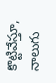కొట్టివేస్తూ, నాలుగు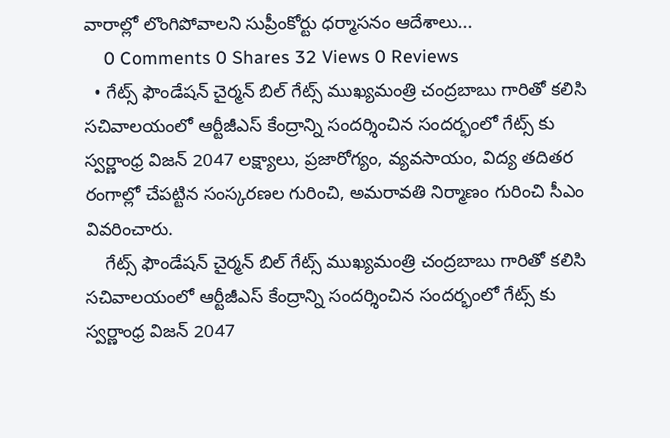వారాల్లో లొంగిపోవాలని సుప్రీంకోర్టు ధర్మాసనం ఆదేశాలు...
    0 Comments 0 Shares 32 Views 0 Reviews
  • గేట్స్ ఫౌండేషన్ చైర్మన్ బిల్ గేట్స్ ముఖ్యమంత్రి చంద్రబాబు గారితో కలిసి సచివాలయంలో ఆర్టీజీఎస్ కేంద్రాన్ని సందర్శించిన సందర్భంలో గేట్స్ కు స్వర్ణాంధ్ర విజన్ 2047 లక్ష్యాలు, ప్రజారోగ్యం, వ్యవసాయం, విద్య తదితర రంగాల్లో చేపట్టిన సంస్కరణల గురించి, అమరావతి నిర్మాణం గురించి సీఎం వివరించారు.
    గేట్స్ ఫౌండేషన్ చైర్మన్ బిల్ గేట్స్ ముఖ్యమంత్రి చంద్రబాబు గారితో కలిసి సచివాలయంలో ఆర్టీజీఎస్ కేంద్రాన్ని సందర్శించిన సందర్భంలో గేట్స్ కు స్వర్ణాంధ్ర విజన్ 2047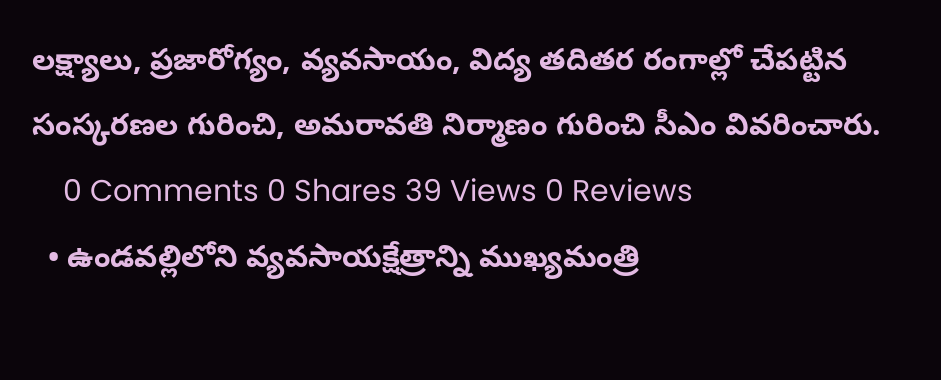లక్ష్యాలు, ప్రజారోగ్యం, వ్యవసాయం, విద్య తదితర రంగాల్లో చేపట్టిన సంస్కరణల గురించి, అమరావతి నిర్మాణం గురించి సీఎం వివరించారు.
    0 Comments 0 Shares 39 Views 0 Reviews
  • ఉండవల్లిలోని వ్యవసాయక్షేత్రాన్ని ముఖ్యమంత్రి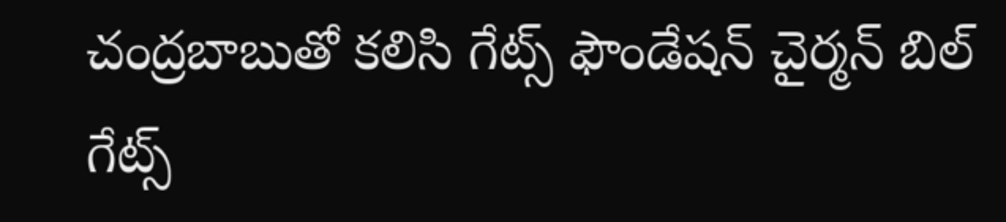చంద్రబాబుతో కలిసి గేట్స్ ఫౌండేషన్ చైర్మన్ బిల్ గేట్స్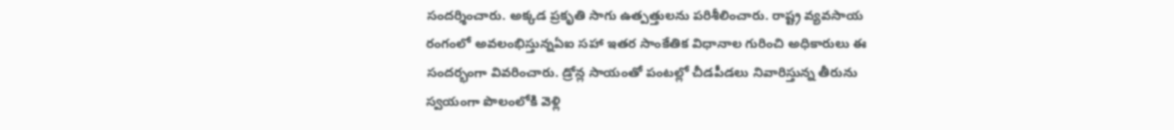సందర్శించారు. అక్కడ ప్రకృతి సాగు ఉత్పత్తులను పరిశీలించారు. రాష్ట్ర వ్యవసాయ రంగంలో అవలంభిస్తున్నఏఐ సహా ఇతర సాంకేతిక విధానాల గురించి అధికారులు ఈ సందర్భంగా వివరించారు. డ్రోన్ల సాయంతో పంటల్లో చీడపీడలు నివారిస్తున్న తీరును స్వయంగా పొలంలోకి వెళ్లి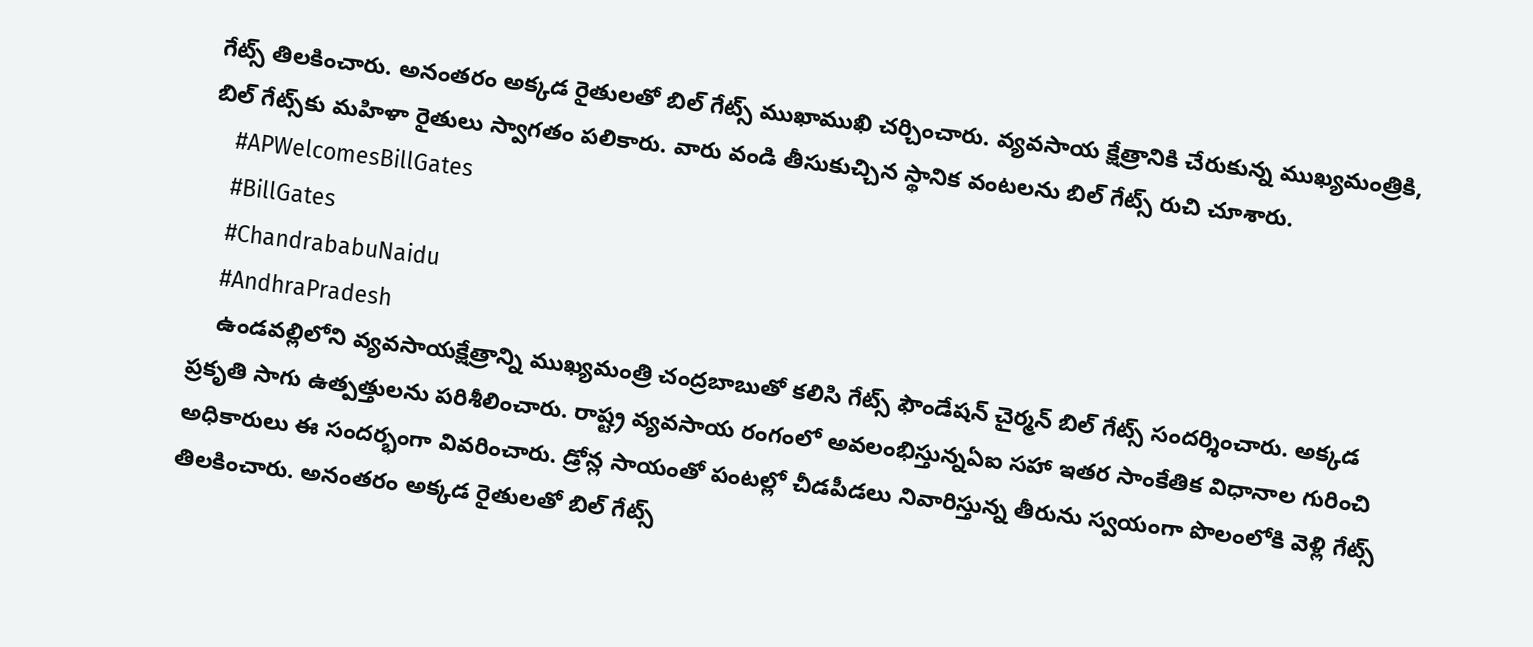గేట్స్ తిలకించారు. అనంతరం అక్కడ రైతులతో బిల్ గేట్స్ ముఖాముఖి చర్చించారు. వ్యవసాయ క్షేత్రానికి చేరుకున్న ముఖ్యమంత్రికి, బిల్ గేట్స్‌కు మహిళా రైతులు స్వాగతం పలికారు. వారు వండి తీసుకుచ్చిన స్థానిక వంటలను బిల్ గేట్స్ రుచి చూశారు.
    #APWelcomesBillGates
    #BillGates
    #ChandrababuNaidu
    #AndhraPradesh
    ఉండవల్లిలోని వ్యవసాయక్షేత్రాన్ని ముఖ్యమంత్రి చంద్రబాబుతో కలిసి గేట్స్ ఫౌండేషన్ చైర్మన్ బిల్ గేట్స్ సందర్శించారు. అక్కడ ప్రకృతి సాగు ఉత్పత్తులను పరిశీలించారు. రాష్ట్ర వ్యవసాయ రంగంలో అవలంభిస్తున్నఏఐ సహా ఇతర సాంకేతిక విధానాల గురించి అధికారులు ఈ సందర్భంగా వివరించారు. డ్రోన్ల సాయంతో పంటల్లో చీడపీడలు నివారిస్తున్న తీరును స్వయంగా పొలంలోకి వెళ్లి గేట్స్ తిలకించారు. అనంతరం అక్కడ రైతులతో బిల్ గేట్స్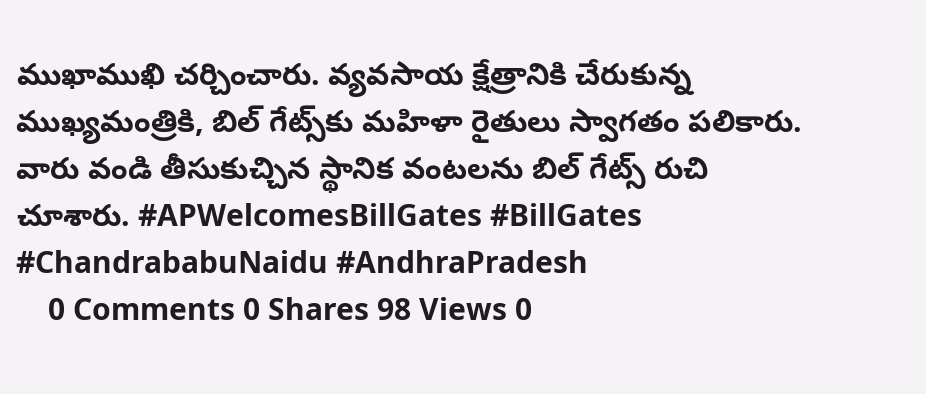ముఖాముఖి చర్చించారు. వ్యవసాయ క్షేత్రానికి చేరుకున్న ముఖ్యమంత్రికి, బిల్ గేట్స్‌కు మహిళా రైతులు స్వాగతం పలికారు. వారు వండి తీసుకుచ్చిన స్థానిక వంటలను బిల్ గేట్స్ రుచి చూశారు. #APWelcomesBillGates #BillGates #ChandrababuNaidu #AndhraPradesh
    0 Comments 0 Shares 98 Views 0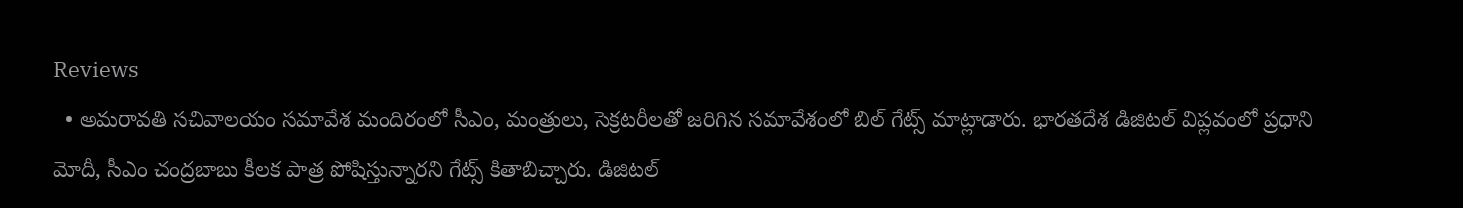Reviews
  • అమరావతి సచివాలయం సమావేశ మందిరంలో సీఎం, మంత్రులు, సెక్రటరీలతో జరిగిన సమావేశంలో బిల్ గేట్స్ మాట్లాడారు. భారతదేశ డిజిటల్ విప్లవంలో ప్రధాని మోదీ, సీఎం చంద్రబాబు కీలక పాత్ర పోషిస్తున్నారని గేట్స్ కితాబిచ్చారు. డిజిటల్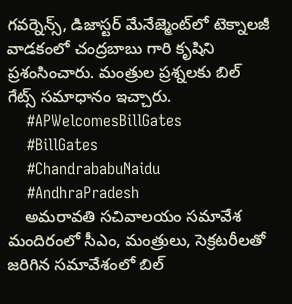గవర్నెన్స్, డిజాస్టర్ మేనేజ్మెంట్‌లో టెక్నాలజీ వాడకంలో చంద్రబాబు గారి కృషిని ప్రశంసించారు. మంత్రుల ప్రశ్నలకు బిల్ గేట్స్ సమాధానం ఇచ్చారు.
    #APWelcomesBillGates
    #BillGates
    #ChandrababuNaidu
    #AndhraPradesh
    అమరావతి సచివాలయం సమావేశ మందిరంలో సీఎం, మంత్రులు, సెక్రటరీలతో జరిగిన సమావేశంలో బిల్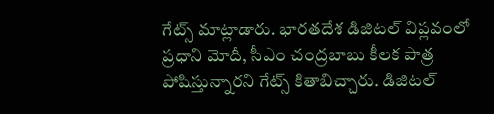గేట్స్ మాట్లాడారు. భారతదేశ డిజిటల్ విప్లవంలో ప్రధాని మోదీ, సీఎం చంద్రబాబు కీలక పాత్ర పోషిస్తున్నారని గేట్స్ కితాబిచ్చారు. డిజిటల్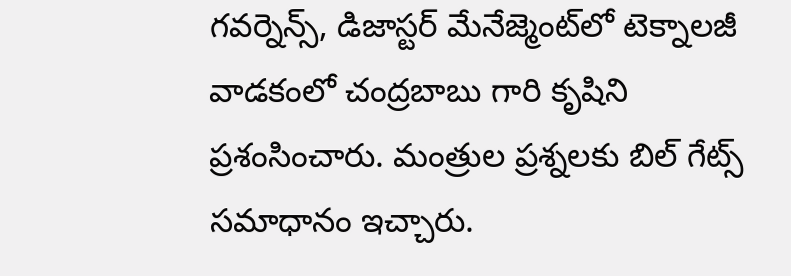గవర్నెన్స్, డిజాస్టర్ మేనేజ్మెంట్‌లో టెక్నాలజీ వాడకంలో చంద్రబాబు గారి కృషిని ప్రశంసించారు. మంత్రుల ప్రశ్నలకు బిల్ గేట్స్ సమాధానం ఇచ్చారు.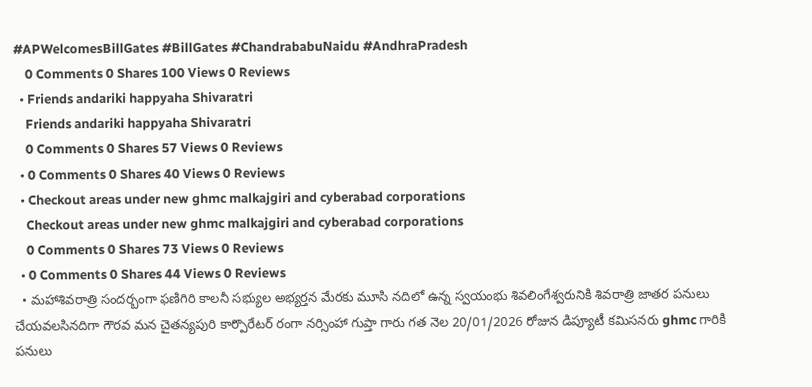#APWelcomesBillGates #BillGates #ChandrababuNaidu #AndhraPradesh
    0 Comments 0 Shares 100 Views 0 Reviews
  • Friends andariki happyaha Shivaratri
    Friends andariki happyaha Shivaratri
    0 Comments 0 Shares 57 Views 0 Reviews
  • 0 Comments 0 Shares 40 Views 0 Reviews
  • Checkout areas under new ghmc malkajgiri and cyberabad corporations
    Checkout areas under new ghmc malkajgiri and cyberabad corporations
    0 Comments 0 Shares 73 Views 0 Reviews
  • 0 Comments 0 Shares 44 Views 0 Reviews
  • మహాశివరాత్రి సందర్బంగా ఫణిగిరి కాలనీ సభ్యుల అభ్యర్తన మేరకు మూసి నదిలో ఉన్న స్వయంభు శివలింగేశ్వరునికి శివరాత్రి జాతర పనులు చేయవలసినదిగా గౌరవ మన చైతన్యపురి కార్పొరేటర్ రంగా నర్సింహా గుప్తా గారు గత నెల 20/01/2026 రోజున డిప్యూటీ కమిసనరు ghmc గారికి పనులు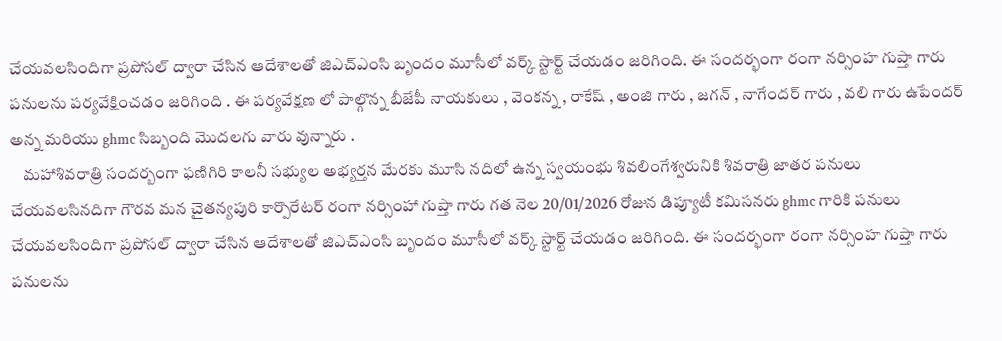చేయవలసిందిగా ప్రపోసల్ ద్వారా చేసిన ఆదేశాలతో జిఎచ్ఎంసి బృందం మూసీలో వర్క్ స్టార్ట్ చేయడం జరిగింది. ఈ సందర్భంగా రంగా నర్సింహ గుప్తా గారు పనులను పర్యవేక్షించడం జరిగింది . ఈ పర్యవేక్షణ లో పాల్గొన్న బీజేపీ నాయకులు , వెంకన్న , రాకేష్ , అంజి గారు , జగన్ , నాగేందర్ గారు , వలి గారు ఉపేందర్ అన్న మరియు ghmc సిబ్బంది మొదలగు వారు వున్నారు .
    మహాశివరాత్రి సందర్బంగా ఫణిగిరి కాలనీ సభ్యుల అభ్యర్తన మేరకు మూసి నదిలో ఉన్న స్వయంభు శివలింగేశ్వరునికి శివరాత్రి జాతర పనులు చేయవలసినదిగా గౌరవ మన చైతన్యపురి కార్పొరేటర్ రంగా నర్సింహా గుప్తా గారు గత నెల 20/01/2026 రోజున డిప్యూటీ కమిసనరు ghmc గారికి పనులు చేయవలసిందిగా ప్రపోసల్ ద్వారా చేసిన ఆదేశాలతో జిఎచ్ఎంసి బృందం మూసీలో వర్క్ స్టార్ట్ చేయడం జరిగింది. ఈ సందర్భంగా రంగా నర్సింహ గుప్తా గారు పనులను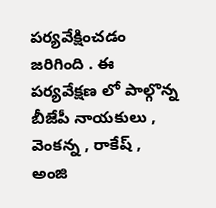పర్యవేక్షించడం జరిగింది . ఈ పర్యవేక్షణ లో పాల్గొన్న బీజేపీ నాయకులు , వెంకన్న , రాకేష్ , అంజి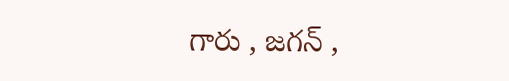గారు , జగన్ ,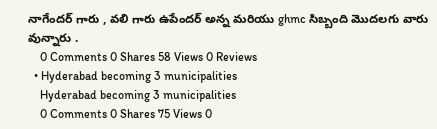నాగేందర్ గారు , వలి గారు ఉపేందర్ అన్న మరియు ghmc సిబ్బంది మొదలగు వారు వున్నారు .
    0 Comments 0 Shares 58 Views 0 Reviews
  • Hyderabad becoming 3 municipalities
    Hyderabad becoming 3 municipalities
    0 Comments 0 Shares 75 Views 0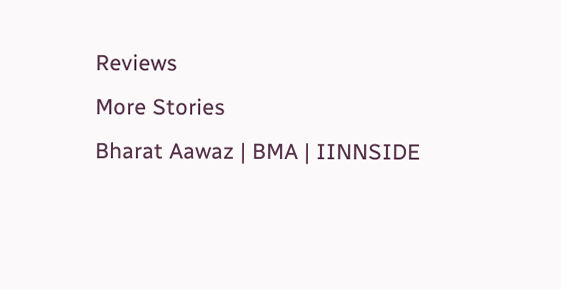Reviews
More Stories
Bharat Aawaz | BMA | IINNSIDE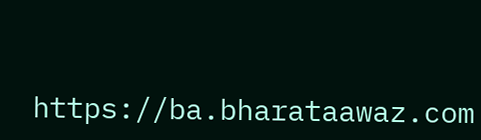https://ba.bharataawaz.com